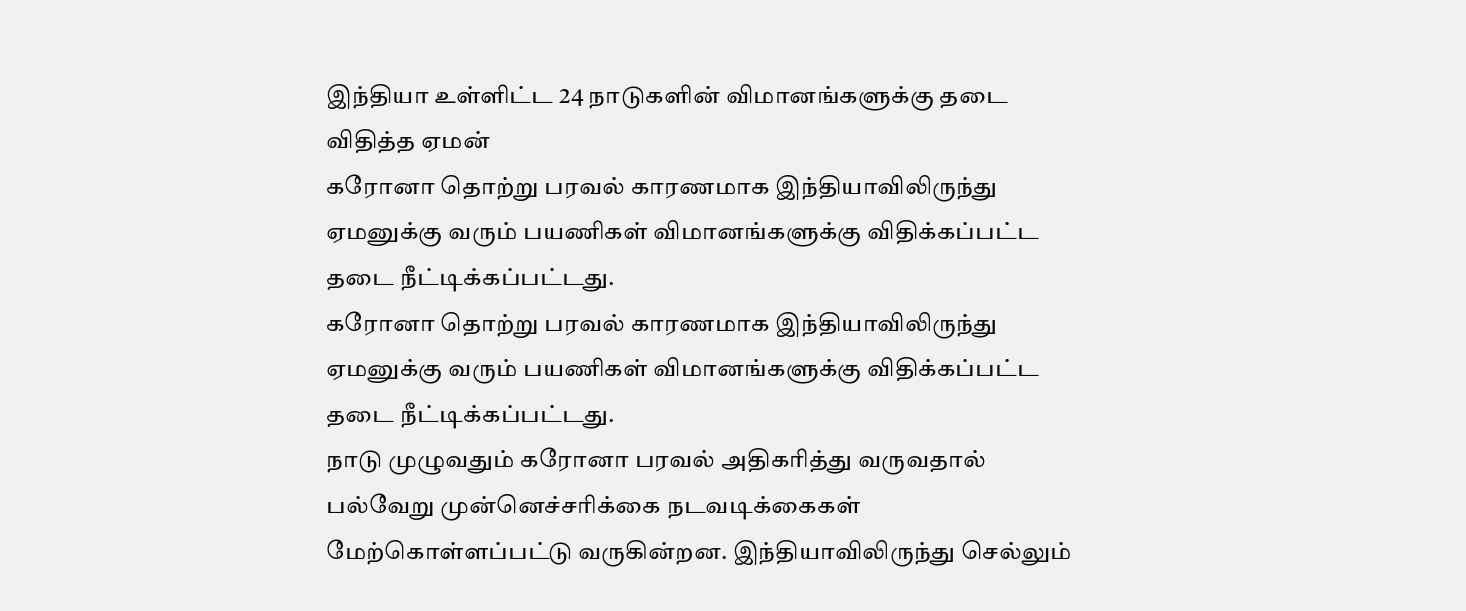இந்தியா உள்ளிட்ட 24 நாடுகளின் விமானங்களுக்கு தடை விதித்த ஏமன்
கரோனா தொற்று பரவல் காரணமாக இந்தியாவிலிருந்து ஏமனுக்கு வரும் பயணிகள் விமானங்களுக்கு விதிக்கப்பட்ட தடை நீட்டிக்கப்பட்டது.
கரோனா தொற்று பரவல் காரணமாக இந்தியாவிலிருந்து ஏமனுக்கு வரும் பயணிகள் விமானங்களுக்கு விதிக்கப்பட்ட தடை நீட்டிக்கப்பட்டது.
நாடு முழுவதும் கரோனா பரவல் அதிகரித்து வருவதால் பல்வேறு முன்னெச்சரிக்கை நடவடிக்கைகள் மேற்கொள்ளப்பட்டு வருகின்றன. இந்தியாவிலிருந்து செல்லும்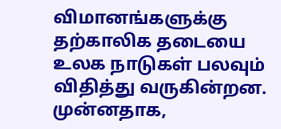விமானங்களுக்கு தற்காலிக தடையை உலக நாடுகள் பலவும் விதித்து வருகின்றன.
முன்னதாக,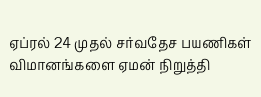ஏப்ரல் 24 முதல் சர்வதேச பயணிகள் விமானங்களை ஏமன் நிறுத்தி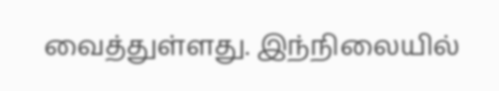வைத்துள்ளது. இந்நிலையில்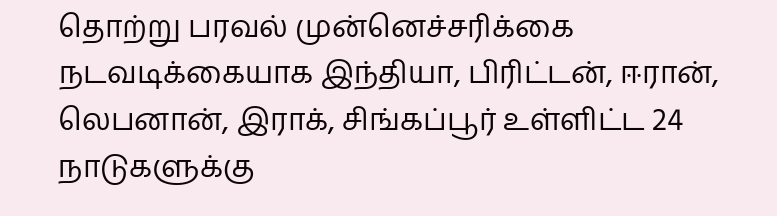தொற்று பரவல் முன்னெச்சரிக்கை நடவடிக்கையாக இந்தியா, பிரிட்டன், ஈரான், லெபனான், இராக், சிங்கப்பூர் உள்ளிட்ட 24 நாடுகளுக்கு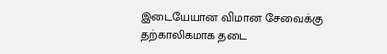இடையேயான விமான சேவைக்கு தற்காலிகமாக தடை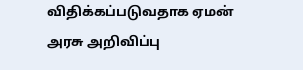விதிக்கப்படுவதாக ஏமன் அரசு அறிவிப்பு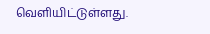வெளியிட்டுள்ளது.